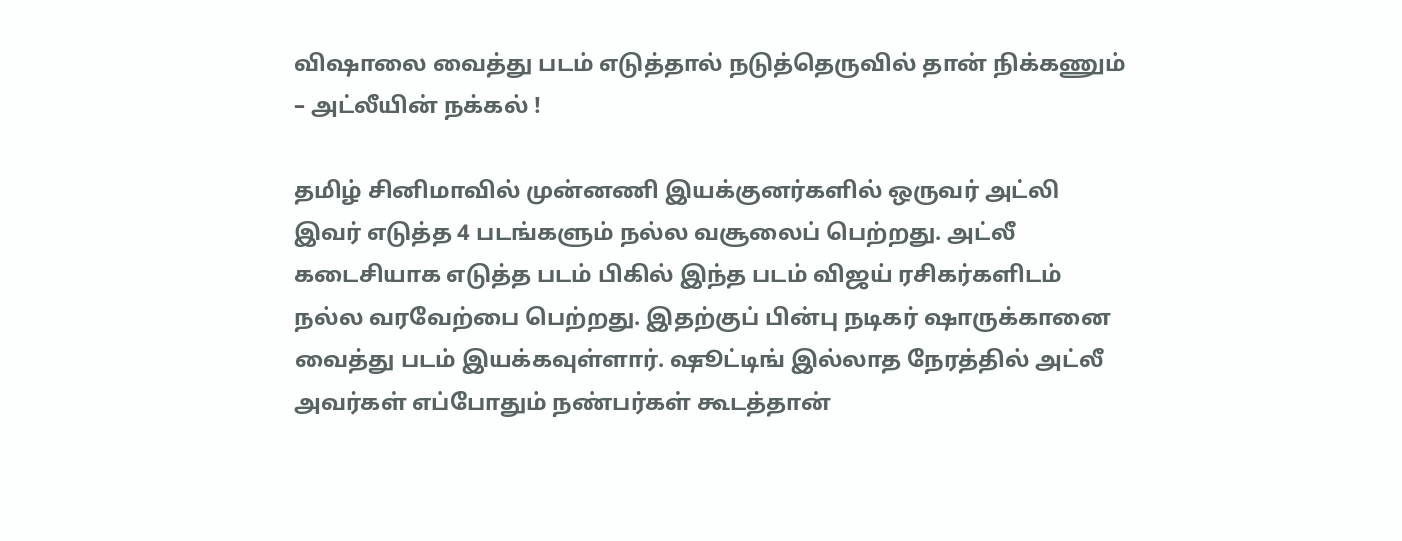விஷாலை வைத்து படம் எடுத்தால் நடுத்தெருவில் தான் நிக்கணும் – அட்லீயின் நக்கல் !

தமிழ் சினிமாவில் முன்னணி இயக்குனர்களில் ஒருவர் அட்லி இவர் எடுத்த 4 படங்களும் நல்ல வசூலைப் பெற்றது. அட்லீ கடைசியாக எடுத்த படம் பிகில் இந்த படம் விஜய் ரசிகர்களிடம் நல்ல வரவேற்பை பெற்றது. இதற்குப் பின்பு நடிகர் ஷாருக்கானை வைத்து படம் இயக்கவுள்ளார். ஷூட்டிங் இல்லாத நேரத்தில் அட்லீ அவர்கள் எப்போதும் நண்பர்கள் கூடத்தான்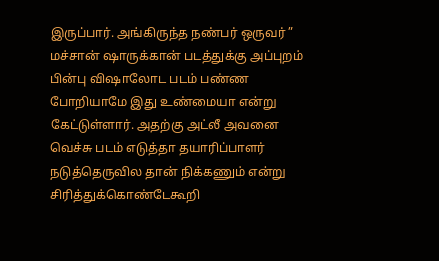இருப்பார். அங்கிருந்த நண்பர் ஒருவர் ” மச்சான் ஷாருக்கான் படத்துக்கு அப்புறம் பின்பு விஷாலோட படம் பண்ண போறியாமே இது உண்மையா என்று கேட்டுள்ளார். அதற்கு அட்லீ அவனை வெச்சு படம் எடுத்தா தயாரிப்பாளர் நடுத்தெருவில தான் நிக்கணும் என்று சிரித்துக்கொண்டேகூறி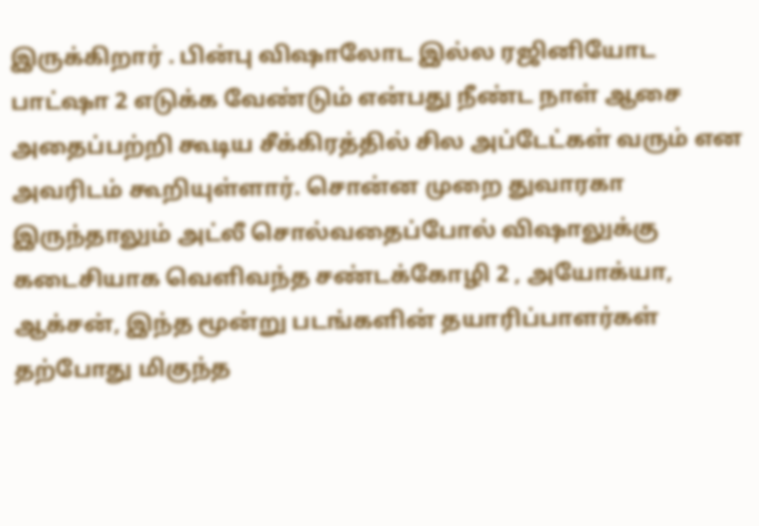இருக்கிறார் . பின்பு விஷாலோட இல்ல ரஜினியோட பாட்ஷா 2 எடுக்க வேண்டும் என்பது நீண்ட நாள் ஆசை அதைப்பற்றி கூடிய சீக்கிரத்தில் சில அப்டேட்கள் வரும் என அவரிடம் கூறியுள்ளார். சொன்ன முறை துவாரகா இருந்தாலும் அட்லீ சொல்வதைப்போல் விஷாலுக்கு கடைசியாக வெளிவந்த சண்டக்கோழி 2 , அயோக்யா, ஆக்சன், இந்த மூன்று படங்களின் தயாரிப்பாளர்கள் தற்போது மிகுந்த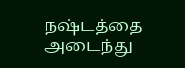நஷ்டத்தை அடைந்து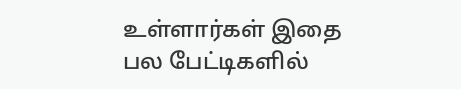உள்ளார்கள் இதை பல பேட்டிகளில்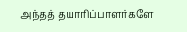அந்தத் தயாரிப்பாளர்களே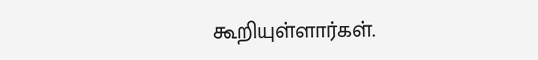கூறியுள்ளார்கள்.